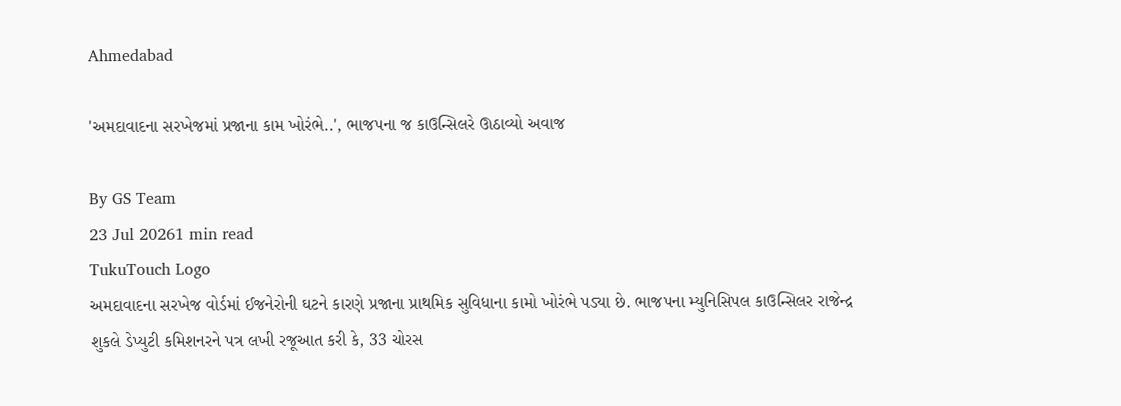Ahmedabad

'અમદાવાદના સરખેજમાં પ્રજાના કામ ખોરંભે..', ભાજપના જ કાઉન્સિલરે ઊઠાવ્યો અવાજ

By GS Team
23 Jul 20261 min read
TukuTouch Logo
અમદાવાદના સરખેજ વોર્ડમાં ઈજનેરોની ઘટને કારણે પ્રજાના પ્રાથમિક સુવિધાના કામો ખોરંભે પડ્યા છે. ભાજપના મ્યુનિસિપલ કાઉન્સિલર રાજેન્દ્ર શુકલે ડેપ્યુટી કમિશનરને પત્ર લખી રજૂઆત કરી કે, 33 ચોરસ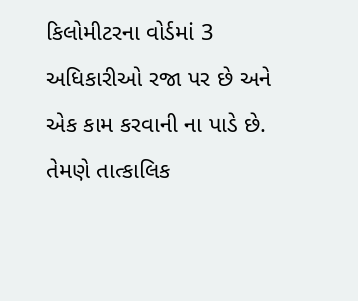કિલોમીટરના વોર્ડમાં 3 અધિકારીઓ રજા પર છે અને એક કામ કરવાની ના પાડે છે. તેમણે તાત્કાલિક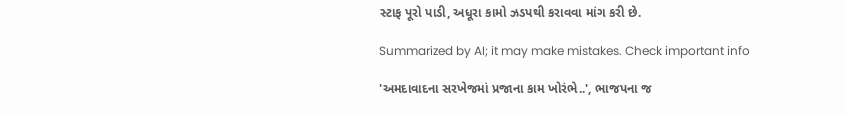સ્ટાફ પૂરો પાડી, અધૂરા કામો ઝડપથી કરાવવા માંગ કરી છે.

Summarized by AI; it may make mistakes. Check important info

'અમદાવાદના સરખેજમાં પ્રજાના કામ ખોરંભે..', ભાજપના જ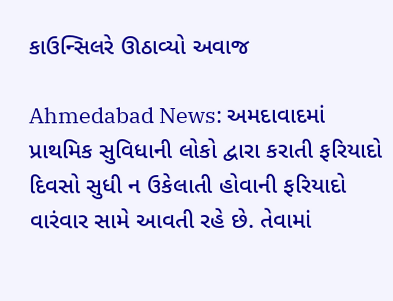કાઉન્સિલરે ઊઠાવ્યો અવાજ

Ahmedabad News: અમદાવાદમાં પ્રાથમિક સુવિધાની લોકો દ્વારા કરાતી ફરિયાદો દિવસો સુધી ન ઉકેલાતી હોવાની ફરિયાદો વારંવાર સામે આવતી રહે છે. તેવામાં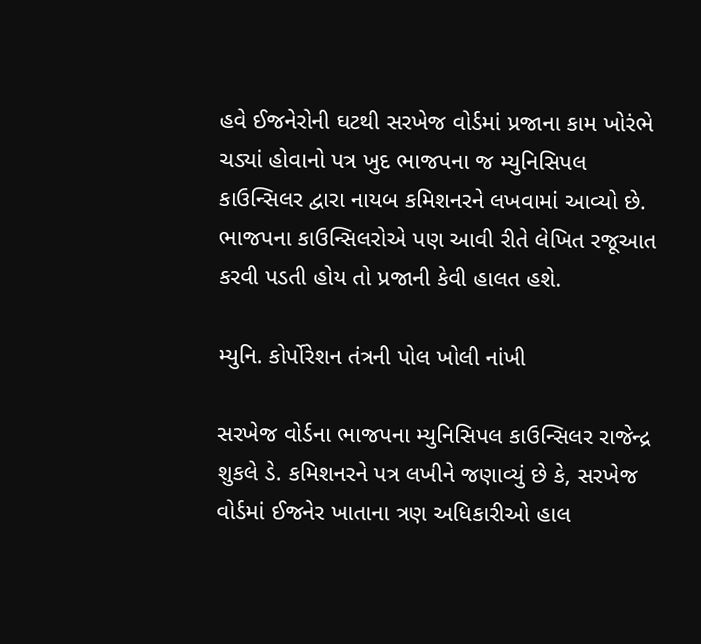હવે ઈજનેરોની ઘટથી સરખેજ વોર્ડમાં પ્રજાના કામ ખોરંભે ચડ્યાં હોવાનો પત્ર ખુદ ભાજપના જ મ્યુનિસિપલ કાઉન્સિલર દ્વારા નાયબ કમિશનરને લખવામાં આવ્યો છે. ભાજપના કાઉન્સિલરોએ પણ આવી રીતે લેખિત રજૂઆત કરવી પડતી હોય તો પ્રજાની કેવી હાલત હશે.

મ્યુનિ. કોર્પોરેશન તંત્રની પોલ ખોલી નાંખી

સરખેજ વોર્ડના ભાજપના મ્યુનિસિપલ કાઉન્સિલર રાજેન્દ્ર શુકલે ડે. કમિશનરને પત્ર લખીને જણાવ્યું છે કે, સરખેજ વોર્ડમાં ઈજનેર ખાતાના ત્રણ અધિકારીઓ હાલ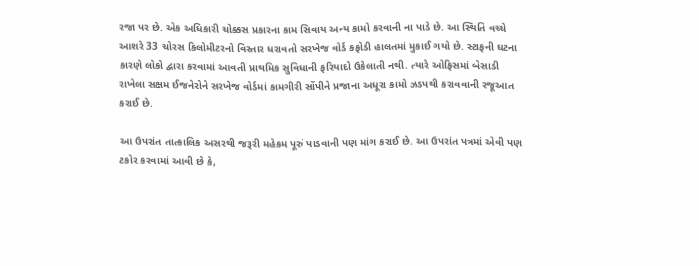રજા પર છે. એક અધિકારી ચોક્કસ પ્રકારના કામ સિવાય અન્ય કામો કરવાની ના પાડે છે. આ સ્થિતિ વચ્ચે આશરે 33 ચોરસ કિલોમીટરનો વિસ્તાર ધરાવતો સરખેજ વોર્ડ કફોડી હાલતમાં મુકાઈ ગયો છે. સ્ટાફની ઘટના કારણે લોકો દ્વારા કરવામાં આવતી પ્રાથમિક સુવિધાની ફરિયાદો ઉકેલાતી નથી. ત્યારે ઓફિસમાં બેસાડી રાખેલા સક્ષમ ઈજનેરોને સરખેજ વોર્ડમાં કામગીરી સોંપીને પ્રજાના અધૂરા કામો ઝડપથી કરાવવાની રજૂઆત કરાઈ છે.

આ ઉપરાંત તાત્કાલિક અસરથી જરૂરી મહેકમ પૂરું પાડવાની પણ માંગ કરાઈ છે. આ ઉપરાંત પત્રમાં એવી પણ ટકોર કરવામાં આવી છે કે,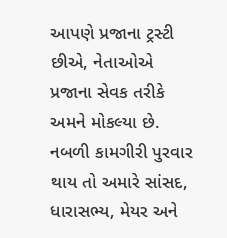આપણે પ્રજાના ટ્રસ્ટી છીએ, નેતાઓએ પ્રજાના સેવક તરીકે અમને મોકલ્યા છે. નબળી કામગીરી પુરવાર થાય તો અમારે સાંસદ, ધારાસભ્ય, મેયર અને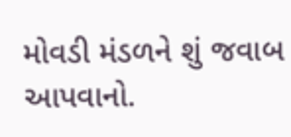મોવડી મંડળને શું જવાબ આપવાનો.